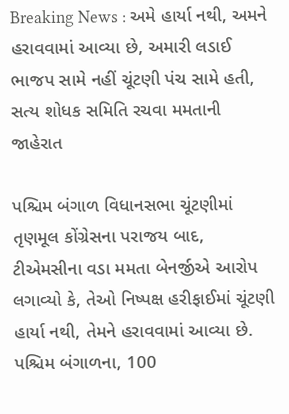Breaking News : અમે હાર્યા નથી, અમને હરાવવામાં આવ્યા છે, અમારી લડાઈ ભાજપ સામે નહીં ચૂંટણી પંચ સામે હતી, સત્ય શોધક સમિતિ રચવા મમતાની જાહેરાત

પશ્ચિમ બંગાળ વિધાનસભા ચૂંટણીમાં તૃણમૂલ કોંગ્રેસના પરાજય બાદ, ટીએમસીના વડા મમતા બેનર્જીએ આરોપ લગાવ્યો કે, તેઓ નિષ્પક્ષ હરીફાઈમાં ચૂંટણી હાર્યા નથી, તેમને હરાવવામાં આવ્યા છે. પશ્ચિમ બંગાળના, 100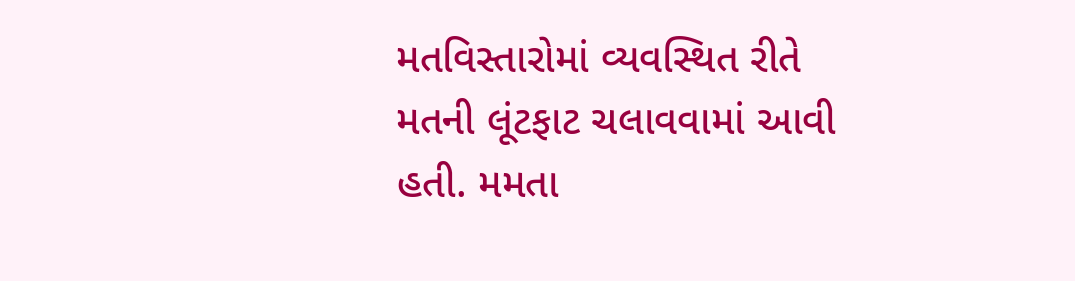મતવિસ્તારોમાં વ્યવસ્થિત રીતે મતની લૂંટફાટ ચલાવવામાં આવી હતી. મમતા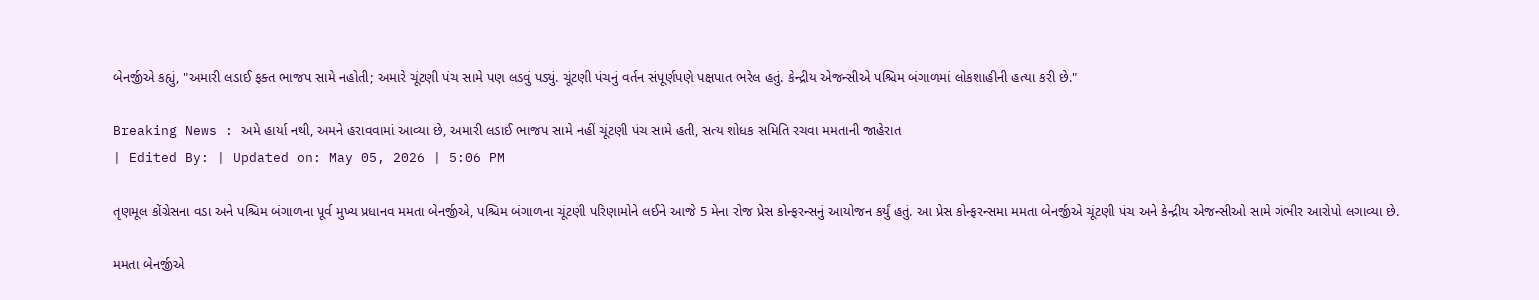બેનર્જીએ કહ્યું, "અમારી લડાઈ ફક્ત ભાજપ સામે નહોતી; અમારે ચૂંટણી પંચ સામે પણ લડવું પડ્યું. ચૂંટણી પંચનું વર્તન સંપૂર્ણપણે પક્ષપાત ભરેલ હતું. કેન્દ્રીય એજન્સીએ પશ્ચિમ બંગાળમાં લોકશાહીની હત્યા કરી છે."

Breaking News : અમે હાર્યા નથી, અમને હરાવવામાં આવ્યા છે, અમારી લડાઈ ભાજપ સામે નહીં ચૂંટણી પંચ સામે હતી, સત્ય શોધક સમિતિ રચવા મમતાની જાહેરાત
| Edited By: | Updated on: May 05, 2026 | 5:06 PM

તૃણમૂલ કોંગ્રેસના વડા અને પશ્ચિમ બંગાળના પૂર્વ મુખ્ય પ્રધાનવ મમતા બેનર્જીએ, પશ્ચિમ બંગાળના ચૂંટણી પરિણામોને લઈને આજે 5 મેના રોજ પ્રેસ કોન્ફરન્સનું આયોજન કર્યું હતું. આ પ્રેસ કોન્ફરન્સમા મમતા બેનર્જીએ ચૂંટણી પંચ અને કેન્દ્રીય એજન્સીઓ સામે ગંભીર આરોપો લગાવ્યા છે.

મમતા બેનર્જીએ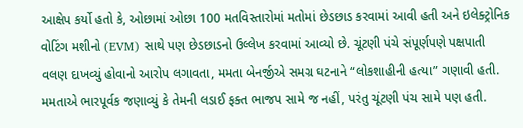આક્ષેપ કર્યો હતો કે, ઓછામાં ઓછા 100 મતવિસ્તારોમાં મતોમાં છેડછાડ કરવામાં આવી હતી અને ઇલેક્ટ્રોનિક વોટિંગ મશીનો (EVM) સાથે પણ છેડછાડનો ઉલ્લેખ કરવામાં આવ્યો છે. ચૂંટણી પંચે સંપૂર્ણપણે પક્ષપાતી વલણ દાખવ્યું હોવાનો આરોપ લગાવતા, મમતા બેનર્જીએ સમગ્ર ઘટનાને “લોકશાહીની હત્યા” ગણાવી હતી. મમતાએ ભારપૂર્વક જણાવ્યું કે તેમની લડાઈ ફક્ત ભાજપ સામે જ નહીં, પરંતુ ચૂંટણી પંચ સામે પણ હતી.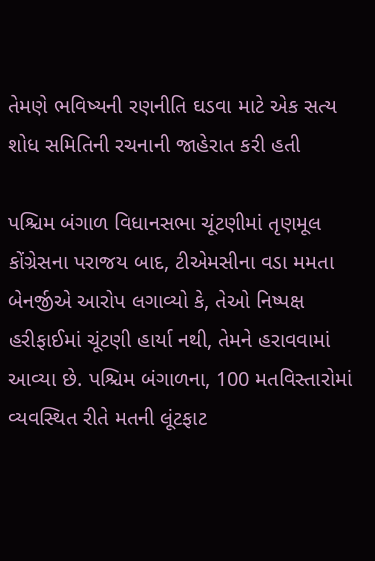તેમણે ભવિષ્યની રણનીતિ ઘડવા માટે એક સત્ય શોધ સમિતિની રચનાની જાહેરાત કરી હતી

પશ્ચિમ બંગાળ વિધાનસભા ચૂંટણીમાં તૃણમૂલ કોંગ્રેસના પરાજય બાદ, ટીએમસીના વડા મમતા બેનર્જીએ આરોપ લગાવ્યો કે, તેઓ નિષ્પક્ષ હરીફાઈમાં ચૂંટણી હાર્યા નથી, તેમને હરાવવામાં આવ્યા છે. પશ્ચિમ બંગાળના, 100 મતવિસ્તારોમાં વ્યવસ્થિત રીતે મતની લૂંટફાટ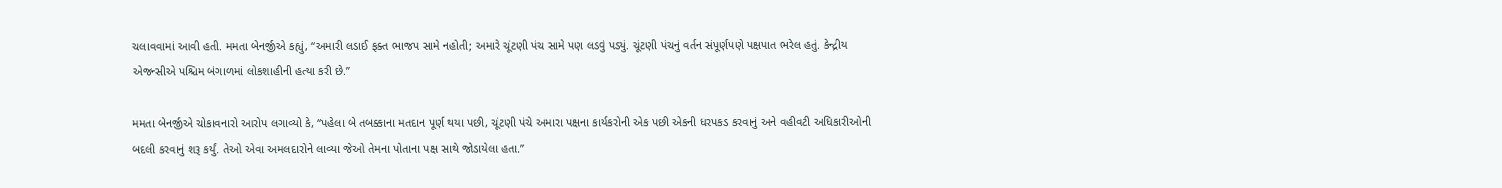ચલાવવામાં આવી હતી. મમતા બેનર્જીએ કહ્યું, “અમારી લડાઈ ફક્ત ભાજપ સામે નહોતી; અમારે ચૂંટણી પંચ સામે પણ લડવું પડ્યું. ચૂંટણી પંચનું વર્તન સંપૂર્ણપણે પક્ષપાત ભરેલ હતું. કેન્દ્રીય એજન્સીએ પશ્ચિમ બંગાળમાં લોકશાહીની હત્યા કરી છે.”

મમતા બેનર્જીએ ચોકાવનારો આરોપ લગાવ્યો કે, “પહેલા બે તબક્કાના મતદાન પૂર્ણ થયા પછી, ચૂંટણી પંચે અમારા પક્ષના કાર્યકરોની એક પછી એકની ધરપકડ કરવાનું અને વહીવટી અધિકારીઓની બદલી કરવાનું શરૂ કર્યું. તેઓ એવા અમલદારોને લાવ્યા જેઓ તેમના પોતાના પક્ષ સાથે જોડાયેલા હતા.”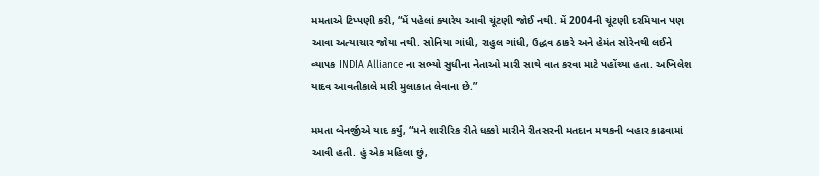મમતાએ ટિપ્પણી કરી, “મેં પહેલાં ક્યારેય આવી ચૂંટણી જોઈ નથી. મેં 2004ની ચૂંટણી દરમિયાન પણ આવા અત્યાચાર જોયા નથી. સોનિયા ગાંધી, રાહુલ ગાંધી, ઉદ્ધવ ઠાકરે અને હેમંત સોરેનથી લઈને વ્યાપક INDIA Alliance ના સભ્યો સુધીના નેતાઓ મારી સાથે વાત કરવા માટે પહોંચ્યા હતા. અખિલેશ યાદવ આવતીકાલે મારી મુલાકાત લેવાના છે.”

મમતા બેનર્જીએ યાદ કર્યું, “મને શારીરિક રીતે ધક્કો મારીને રીતસરની મતદાન મથકની બહાર કાઢવામાં આવી હતી. હું એક મહિલા છું,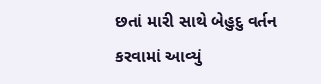છતાં મારી સાથે બેહુદુ વર્તન કરવામાં આવ્યું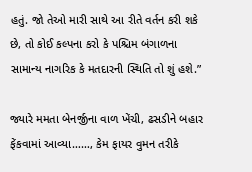હતું. જો તેઓ મારી સાથે આ રીતે વર્તન કરી શકે છે, તો કોઈ કલ્પના કરો કે પશ્ચિમ બંગાળના સામાન્ય નાગરિક કે મતદારની સ્થિતિ તો શું હશે.”

જ્યારે મમતા બેનર્જીના વાળ ખેંચી, ઢસડીને બહાર ફેંકવામાં આવ્યા……, કેમ ફાયર વુમન તરીકે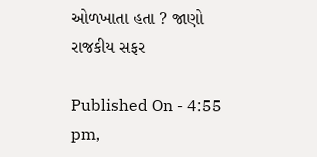ઓળખાતા હતા ? જાણો રાજકીય સફર

Published On - 4:55 pm,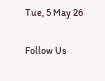Tue, 5 May 26

Follow Us